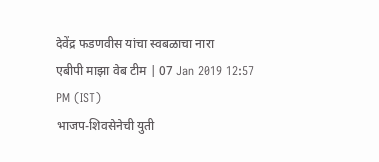देवेंद्र फडणवीस यांचा स्वबळाचा नारा
एबीपी माझा वेब टीम | 07 Jan 2019 12:57 PM (IST)
भाजप-शिवसेनेची युती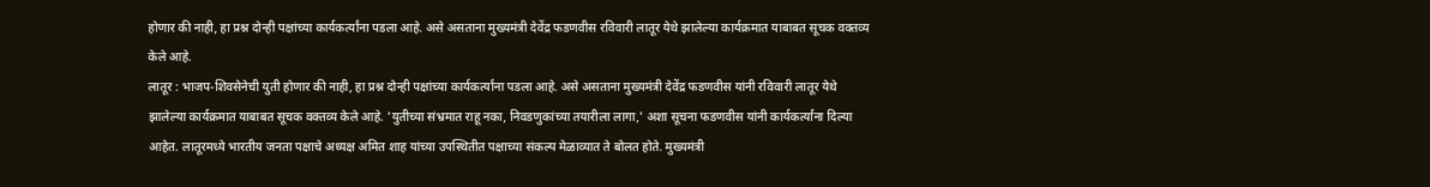होणार की नाही, हा प्रश्न दोन्ही पक्षांच्या कार्यकर्त्यांना पडला आहे. असे असताना मुख्यमंत्री देवेंद्र फडणवीस रविवारी लातूर येथे झालेल्या कार्यक्रमात याबाबत सूचक वक्तव्य केले आहे.
लातूर : भाजप-शिवसेनेची युती होणार की नाही, हा प्रश्न दोन्ही पक्षांच्या कार्यकर्त्यांना पडला आहे. असे असताना मुख्यमंत्री देवेंद्र फडणवीस यांनी रविवारी लातूर येथे झालेल्या कार्यक्रमात याबाबत सूचक वक्तव्य केले आहे. 'युतीच्या संभ्रमात राहू नका, निवडणुकांच्या तयारीला लागा,' अशा सूचना फडणवीस यांनी कार्यकर्त्यांना दिल्या आहेत. लातूरमध्ये भारतीय जनता पक्षाचे अध्यक्ष अमित शाह यांच्या उपस्थितीत पक्षाच्या संकल्प मेळाव्यात ते बोलत होते. मुख्यमंत्री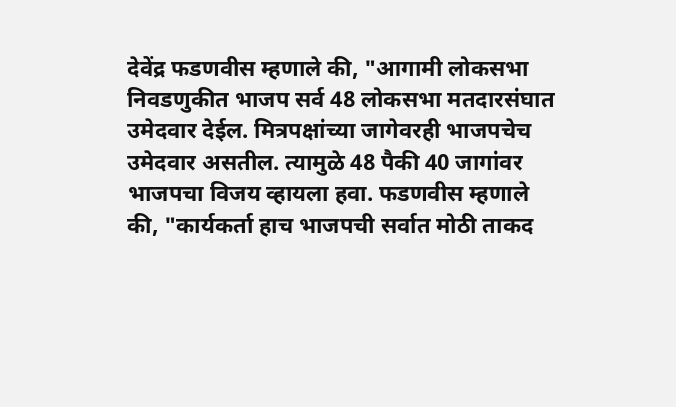देवेंद्र फडणवीस म्हणाले की, "आगामी लोकसभा निवडणुकीत भाजप सर्व 48 लोकसभा मतदारसंघात उमेदवार देईल. मित्रपक्षांच्या जागेवरही भाजपचेच उमेदवार असतील. त्यामुळे 48 पैकी 40 जागांवर भाजपचा विजय व्हायला हवा. फडणवीस म्हणाले की, "कार्यकर्ता हाच भाजपची सर्वात मोठी ताकद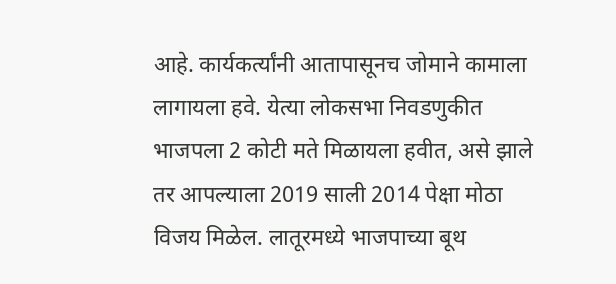आहे. कार्यकर्त्यांनी आतापासूनच जोमाने कामाला लागायला हवे. येत्या लोकसभा निवडणुकीत भाजपला 2 कोटी मते मिळायला हवीत, असे झाले तर आपल्याला 2019 साली 2014 पेक्षा मोठा विजय मिळेल. लातूरमध्ये भाजपाच्या बूथ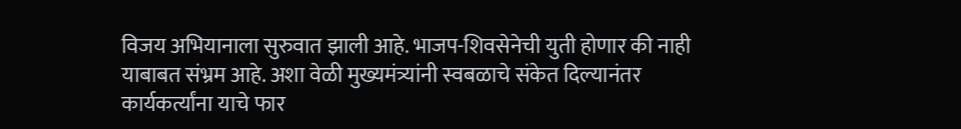विजय अभियानाला सुरुवात झाली आहे. भाजप-शिवसेनेची युती होणार की नाही याबाबत संभ्रम आहे. अशा वेळी मुख्यमंत्र्यांनी स्वबळाचे संकेत दिल्यानंतर कार्यकर्त्यांना याचे फार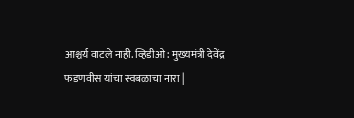आश्चर्य वाटले नाही. व्हिडीओ : मुख्यमंत्री देवेंद्र फडणवीस यांचा स्वबळाचा नारा |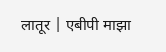लातूर | एबीपी माझा